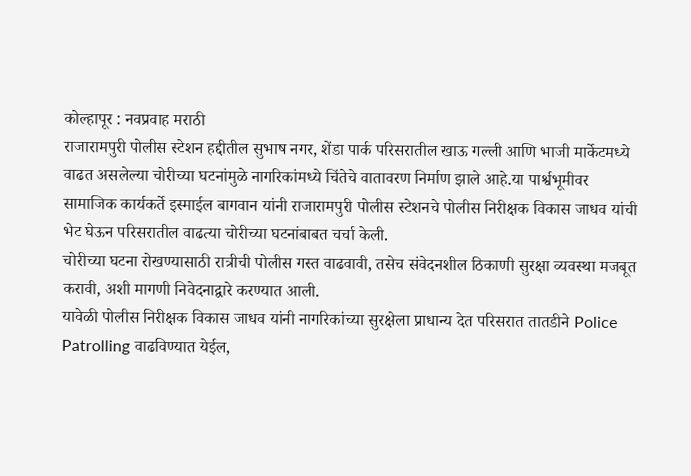कोल्हापूर : नवप्रवाह मराठी
राजारामपुरी पोलीस स्टेशन हद्दीतील सुभाष नगर, शेंडा पार्क परिसरातील खाऊ गल्ली आणि भाजी मार्केटमध्ये वाढत असलेल्या चोरीच्या घटनांमुळे नागरिकांमध्ये चिंतेचे वातावरण निर्माण झाले आहे.या पार्श्वभूमीवर सामाजिक कार्यकर्ते इस्माईल बागवान यांनी राजारामपुरी पोलीस स्टेशनचे पोलीस निरीक्षक विकास जाधव यांची भेट घेऊन परिसरातील वाढत्या चोरीच्या घटनांबाबत चर्चा केली.
चोरीच्या घटना रोखण्यासाठी रात्रीची पोलीस गस्त वाढवावी, तसेच संवेदनशील ठिकाणी सुरक्षा व्यवस्था मजबूत करावी, अशी मागणी निवेदनाद्वारे करण्यात आली.
यावेळी पोलीस निरीक्षक विकास जाधव यांनी नागरिकांच्या सुरक्षेला प्राधान्य देत परिसरात तातडीने Police Patrolling वाढविण्यात येईल,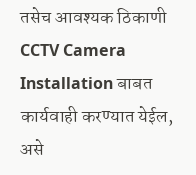तसेच आवश्यक ठिकाणी CCTV Camera Installation बाबत कार्यवाही करण्यात येईल, असे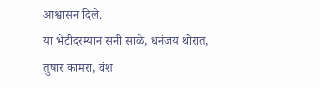आश्वासन दिले.
या भेटीदरम्यान सनी साळे, धनंजय थोरात, तुषार कामरा, वंश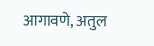आगावणे, अतुल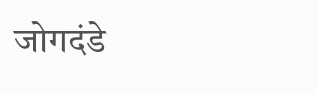जोगदंडे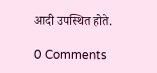आदी उपस्थित होते.

0 Comments